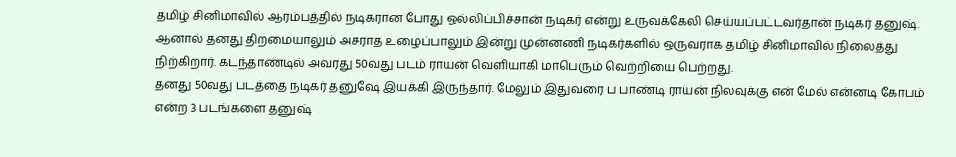தமிழ் சினிமாவில் ஆரம்பத்தில் நடிகரான போது ஒல்லிப்பிச்சான் நடிகர் என்று உருவக்கேலி செய்யப்பட்டவர்தான் நடிகர் தனுஷ். ஆனால் தனது திறமையாலும் அசராத உழைப்பாலும் இன்று முன்னணி நடிகர்களில் ஒருவராக தமிழ் சினிமாவில் நிலைத்து நிற்கிறார். கடந்தாண்டில் அவரது 50வது படம் ராயன் வெளியாகி மாபெரும் வெற்றியை பெற்றது.
தனது 50வது படத்தை நடிகர் தனுஷே இயக்கி இருந்தார். மேலும் இதுவரை ப பாண்டி ராயன் நிலவுக்கு என் மேல் என்னடி கோபம் என்ற 3 படங்களை தனுஷ்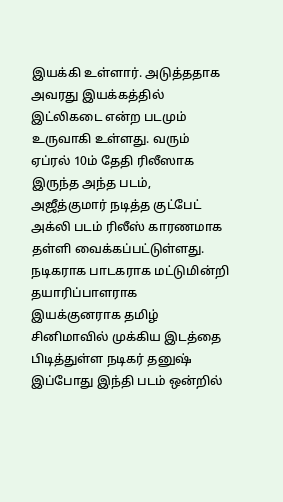இயக்கி உள்ளார். அடுத்ததாக அவரது இயக்கத்தில் இட்லிகடை என்ற படமும் உருவாகி உள்ளது. வரும் ஏப்ரல் 10ம் தேதி ரிலீஸாக இருந்த அந்த படம், அஜீத்குமார் நடித்த குட்பேட் அக்லி படம் ரிலீஸ் காரணமாக தள்ளி வைக்கப்பட்டுள்ளது.
நடிகராக பாடகராக மட்டுமின்றி தயாரிப்பாளராக இயக்குனராக தமிழ் சினிமாவில் முக்கிய இடத்தை பிடித்துள்ள நடிகர் தனுஷ் இப்போது இந்தி படம் ஒன்றில்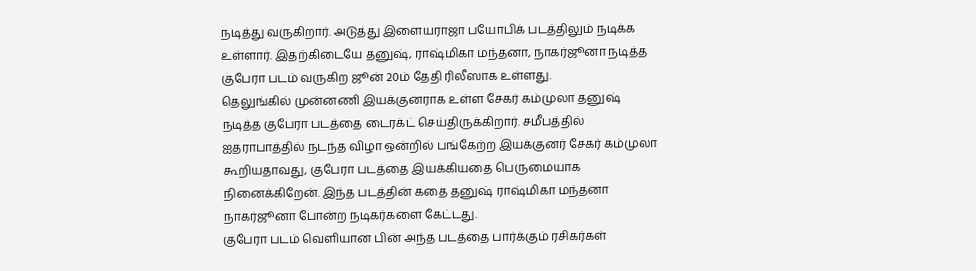நடித்து வருகிறார். அடுத்து இளையராஜா பயோபிக் படத்திலும் நடிக்க உள்ளார். இதற்கிடையே தனுஷ், ராஷ்மிகா மந்தனா, நாகர்ஜூனா நடித்த குபேரா படம் வருகிற ஜூன் 20ம் தேதி ரிலீஸாக உள்ளது.
தெலுங்கில் முன்னணி இயக்குனராக உள்ள சேகர் கம்முலா தனுஷ் நடித்த குபேரா படத்தை டைரக்ட் செய்திருக்கிறார். சமீபத்தில் ஐதராபாத்தில் நடந்த விழா ஒன்றில் பங்கேற்ற இயக்குனர் சேகர் கம்முலா கூறியதாவது, குபேரா படத்தை இயக்கியதை பெருமையாக நினைக்கிறேன். இந்த படத்தின் கதை தனுஷ் ராஷ்மிகா மந்தனா நாகர்ஜூனா போன்ற நடிகர்களை கேட்டது.
குபேரா படம் வெளியான பின் அந்த படத்தை பார்க்கும் ரசிகர்கள்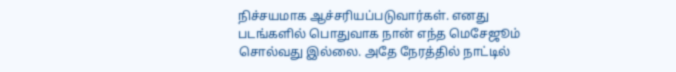நிச்சயமாக ஆச்சரியப்படுவார்கள். எனது படங்களில் பொதுவாக நான் எந்த மெசேஜூம் சொல்வது இல்லை. அதே நேரத்தில் நாட்டில்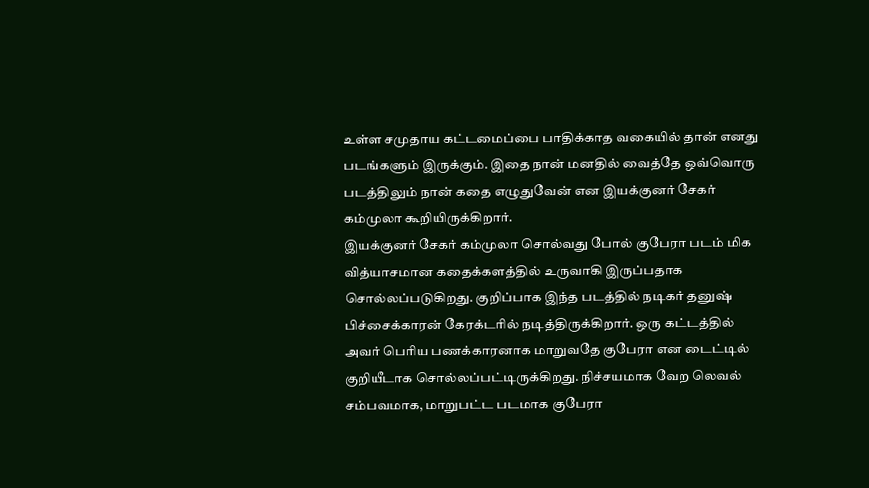உள்ள சமுதாய கட்டமைப்பை பாதிக்காத வகையில் தான் எனது படங்களும் இருக்கும். இதை நான் மனதில் வைத்தே ஒவ்வொரு படத்திலும் நான் கதை எழுதுவேன் என இயக்குனர் சேகர் கம்முலா கூறியிருக்கிறார்.
இயக்குனர் சேகர் கம்முலா சொல்வது போல் குபேரா படம் மிக வித்யாசமான கதைக்களத்தில் உருவாகி இருப்பதாக சொல்லப்படுகிறது. குறிப்பாக இந்த படத்தில் நடிகர் தனுஷ் பிச்சைக்காரன் கேரக்டரில் நடித்திருக்கிறார். ஒரு கட்டத்தில் அவர் பெரிய பணக்காரனாக மாறுவதே குபேரா என டைட்டில் குறியீடாக சொல்லப்பட்டிருக்கிறது. நிச்சயமாக வேற லெவல் சம்பவமாக, மாறுபட்ட படமாக குபேரா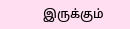இருக்கும்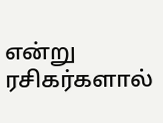என்று ரசிகர்களால்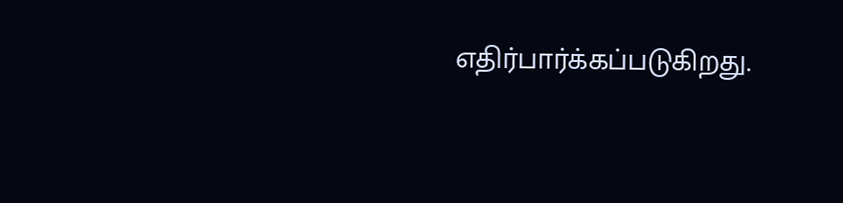எதிர்பார்க்கப்படுகிறது.